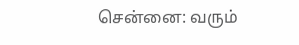சென்னை: வரும்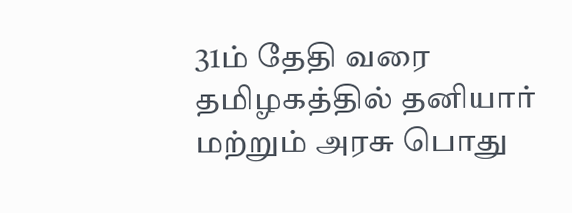31ம் தேதி வரை தமிழகத்தில் தனியார் மற்றும் அரசு பொது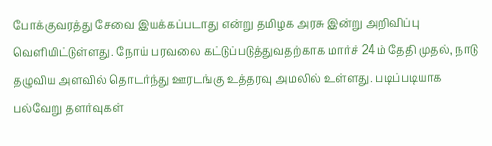போக்குவரத்து சேவை இயக்கப்படாது என்று தமிழக அரசு இன்று அறிவிப்பு வெளியிட்டுள்ளது. நோய் பரவலை கட்டுப்படுத்துவதற்காக மார்ச் 24ம் தேதி முதல், நாடு தழுவிய அளவில் தொடர்ந்து ஊரடங்கு உத்தரவு அமலில் உள்ளது. படிப்படியாக பல்வேறு தளர்வுகள்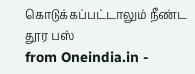கொடுக்கப்பட்டாலும் நீண்ட தூர பஸ்
from Oneindia.in -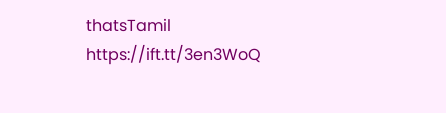thatsTamil https://ift.tt/3en3WoQ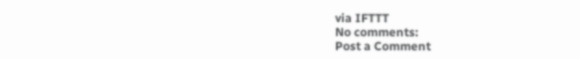via IFTTT
No comments:
Post a Comment